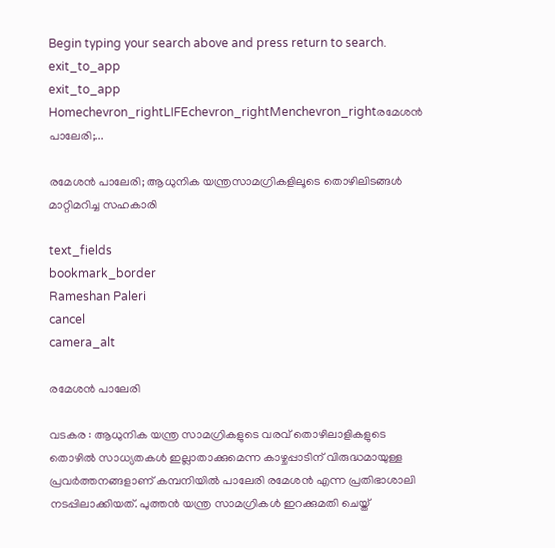Begin typing your search above and press return to search.
exit_to_app
exit_to_app
Homechevron_rightLIFEchevron_rightMenchevron_rightരമേശൻ പാലേരി;...

രമേശൻ പാലേരി; ആധുനിക യന്ത്രസാമഗ്രികളിലൂടെ തൊഴിലിടങ്ങൾ മാറ്റിമറിച്ച സഹകാരി

text_fields
bookmark_border
Rameshan Paleri
cancel
camera_alt

രമേശൻ പാലേരി

വടകര : ആധുനിക യന്ത്ര സാമഗ്രികളുടെ വരവ് തൊഴിലാളികളുടെ തൊഴിൽ സാധ്യതകൾ ഇല്ലാതാക്കുമെന്ന കാഴ്ചപ്പാടിന് വിരുദ്ധമായുള്ള പ്രവർത്തനങ്ങളാണ് കമ്പനിയിൽ പാലേരി രമേശൻ എന്ന പ്രതിഭാശാലി നടപ്പിലാക്കിയത്. പുത്തൻ യന്ത്ര സാമഗ്രികൾ ഇറക്കുമതി ചെയ്ത്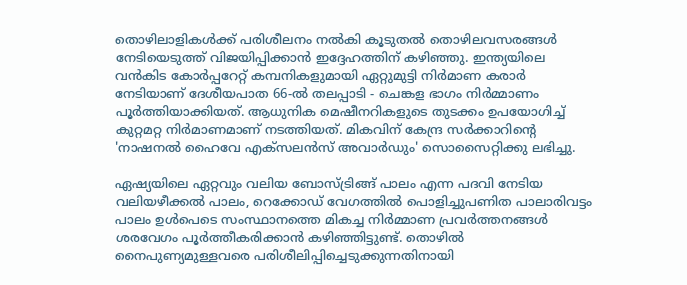തൊഴിലാളികൾക്ക് പരിശീലനം നൽകി കൂടുതൽ തൊഴിലവസരങ്ങൾ നേടിയെടുത്ത് വിജയിപ്പിക്കാൻ ഇദ്ദേഹത്തിന് കഴിഞ്ഞു. ഇന്ത്യയിലെ വൻകിട കോർപ്പറേറ്റ് കമ്പനികളുമായി ഏറ്റുമുട്ടി നിർമാണ കരാർ നേടിയാണ് ദേശീയപാത 66-ൽ തലപ്പാടി - ചെങ്കള ഭാഗം നിർമ്മാണം പൂർത്തിയാക്കിയത്. ആധുനിക മെഷീനറികളുടെ തുടക്കം ഉപയോഗിച്ച് കുറ്റമറ്റ നിർമാണമാണ് നടത്തിയത്. മികവിന് കേന്ദ്ര സർക്കാറിന്‍റെ 'നാഷനൽ ഹൈവേ എക്സ‌ലൻസ് അവാർഡും' സൊസൈറ്റിക്കു ലഭിച്ചു.

ഏഷ്യയിലെ ഏറ്റവും വലിയ ബോസ്ട്രിങ്ങ് പാലം എന്ന പദവി നേടിയ വലിയഴീക്കൽ പാലം, റെക്കോഡ് വേഗത്തിൽ പൊളിച്ചുപണിത പാലാരിവട്ടം പാലം ഉൾപെടെ സംസ്ഥാനത്തെ മികച്ച നിർമ്മാണ പ്രവർത്തനങ്ങൾ ശരവേഗം പൂർത്തീകരിക്കാൻ കഴിഞ്ഞിട്ടുണ്ട്. തൊഴിൽ നൈപുണ്യമുള്ളവരെ പരിശീലിപ്പിച്ചെടുക്കുന്നതിനായി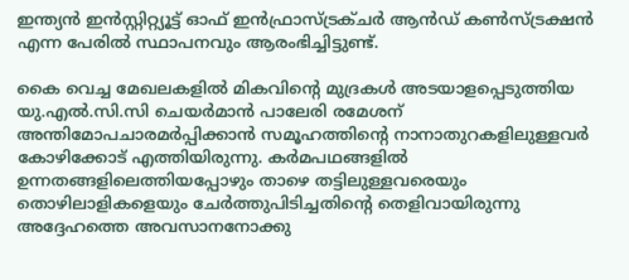ഇന്ത്യൻ ഇൻസ്റ്റിറ്റ്യൂട്ട് ഓഫ് ഇൻഫ്രാസ്ട്രക്ചർ ആൻഡ് കൺസ്ട്രക്ഷൻ എന്ന പേരിൽ സ്ഥാപനവും ആരംഭിച്ചിട്ടുണ്ട്.

കൈ വെച്ച മേഖലകളിൽ മികവിന്റെ മുദ്രകൾ അടയാളപ്പെടുത്തിയ യു.എൽ.സി.സി ചെയർമാൻ പാലേരി രമേശന് അന്തിമോപചാരമർപ്പിക്കാൻ സമൂഹത്തിന്റെ നാനാതുറകളിലുള്ളവർ കോഴിക്കോട് എത്തിയിരുന്നു. കർമപഥങ്ങളിൽ ഉന്നതങ്ങളിലെത്തിയപ്പോഴും താഴെ തട്ടിലുള്ളവരെയും തൊഴിലാളികളെയും ചേർത്തുപിടിച്ചതിന്റെ തെളിവായിരുന്നു അദ്ദേഹത്തെ അവസാനനോക്കു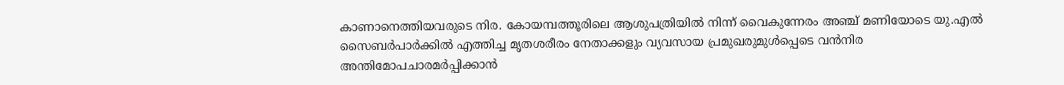കാണാനെത്തിയവരുടെ നിര. കോയമ്പത്തൂരിലെ ആശുപത്രിയിൽ നിന്ന് വൈകുന്നേരം അഞ്ച് മണിയോടെ യു.എൽ സൈബർപാർക്കിൽ എത്തിച്ച മൃതശരീരം നേതാക്കളും വ്യവസായ പ്രമുഖരുമുൾപ്പെടെ വൻനിര അന്തിമോപചാരമർപ്പിക്കാൻ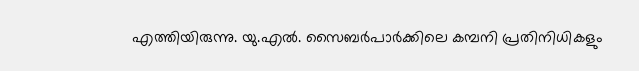എത്തിയിരുന്നു. യു.എൽ. സൈബർപാർക്കിലെ കമ്പനി പ്രതിനിധികളും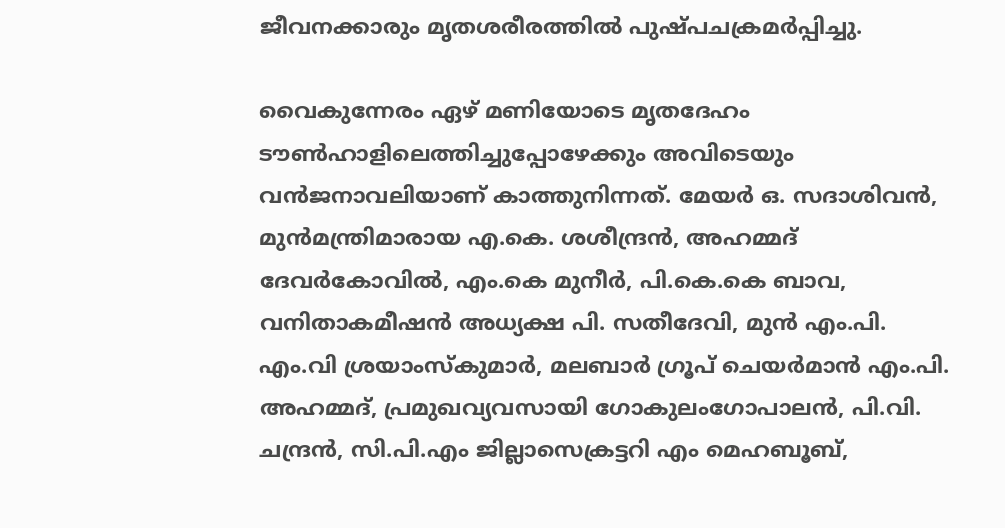ജീവനക്കാരും മൃതശരീരത്തിൽ പുഷ്പചക്രമർപ്പിച്ചു.

വൈകുന്നേരം ഏഴ് മണിയോടെ മൃതദേഹം ടൗൺഹാളിലെത്തിച്ചുപ്പോഴേക്കും അവിടെയും വൻജനാവലിയാണ് കാത്തുനിന്നത്. മേയർ ഒ. സദാശിവൻ, മുൻമന്ത്രിമാരായ എ.കെ. ശശീന്ദ്രൻ, അഹമ്മദ് ദേവർകോവിൽ, എം.കെ മുനീർ, പി.കെ.കെ ബാവ, വനിതാകമീഷൻ അധ്യക്ഷ പി. സതീദേവി, മുൻ എം.പി. എം.വി ശ്രയാംസ്കുമാർ, മലബാർ ഗ്രൂപ് ചെയർമാൻ എം.പി. അഹമ്മദ്, പ്രമുഖവ്യവസായി ഗോകുലംഗോപാലൻ, പി.വി. ചന്ദ്രൻ, സി.പി.എം ജില്ലാസെക്രട്ടറി എം മെഹബൂബ്‌,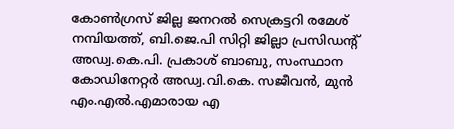കോൺഗ്രസ് ജില്ല ജനറൽ സെക്രട്ടറി രമേശ് നമ്പിയത്ത്, ബി.ജെ.പി സിറ്റി ജില്ലാ പ്രസിഡന്റ് അഡ്വ.കെ.പി. പ്രകാശ് ബാബു, സംസ്ഥാന കോഡിനേറ്റർ അഡ്വ.വി.കെ. സജീവൻ, മുൻ എം.എൽ.എമാരായ എ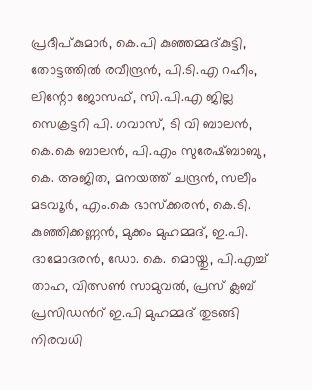പ്രദീപ്‌കുമാർ, കെ.പി കുഞ്ഞമ്മദ്‌കുട്ടി, തോട്ടത്തിൽ രവീന്ദ്രൻ, പി.ടി.എ റഹീം, ലിന്റോ ജോസഫ്‌, സി.പി.എ ജില്ല സെക്രട്ടറി പി. ഗവാസ്‌, ടി വി ബാലൻ, കെ.കെ ബാലൻ, പി.എം സുരേഷ്‌ബാബു, കെ. അജിത, മനയത്ത്‌ ചന്ദ്രൻ, സലീം മടവ‍ൂർ, എം.കെ ഭാസ്‌ക്കരൻ, കെ.ടി. കുഞ്ഞിക്കണ്ണൻ, മുക്കം മുഹമ്മദ്‌, ഇ.പി. ദാമോദരൻ, ഡോ. കെ. മൊയ്തു, പി.എച്ച് താഹ, വിത്സൺ സാമുവൽ, പ്രസ് ക്ലബ് പ്രസിഡൻറ് ഇ.പി മുഹമ്മദ് തുടങ്ങി നിരവധി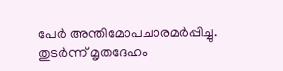പേർ അന്തിമോപചാരമർപ്പിച്ചു. തുടർന്ന് മൃതദേഹം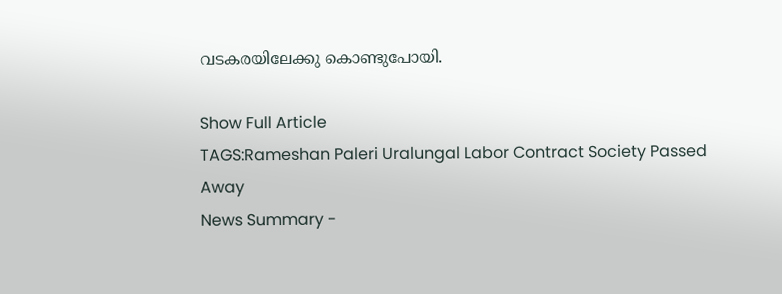വടകരയിലേക്കു കൊണ്ടുപോയി.

Show Full Article
TAGS:Rameshan Paleri Uralungal Labor Contract Society Passed Away
News Summary -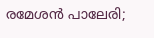രമേശൻ പാലേരി;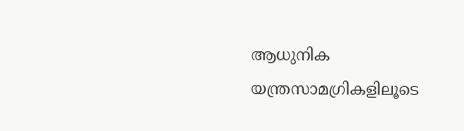ആധുനിക യന്ത്രസാമഗ്രികളിലൂടെ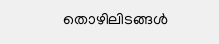തൊഴിലിടങ്ങൾ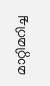മാറ്റിമറിച്ച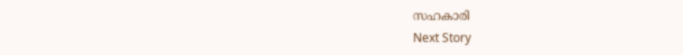സഹകാരി
Next Story